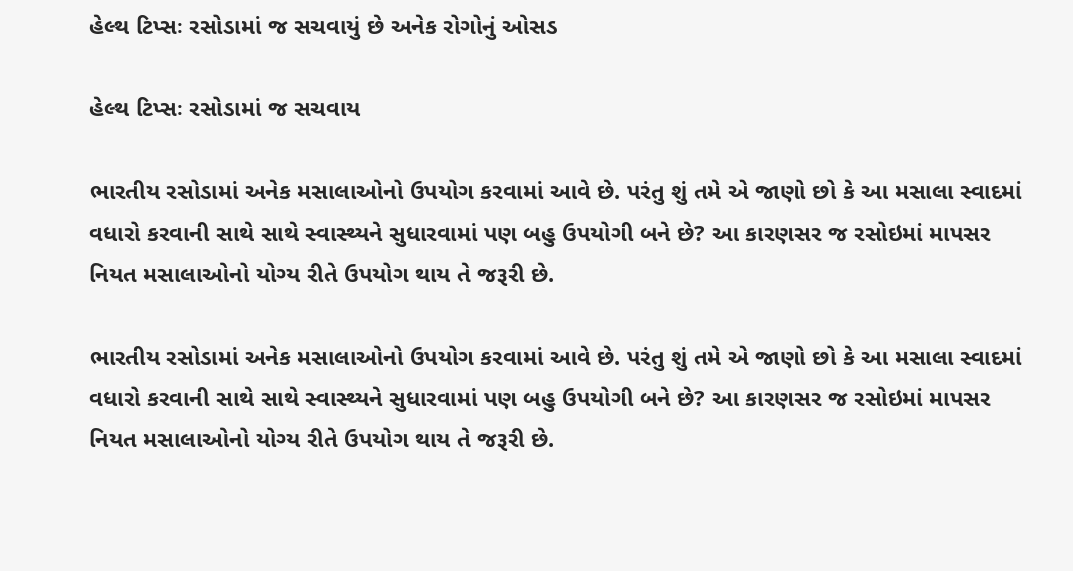હેલ્થ ટિપ્સઃ રસોડામાં જ સચવાયું છે અનેક રોગોનું ઓસડ

હેલ્થ ટિપ્સઃ રસોડામાં જ સચવાય

ભારતીય રસોડામાં અનેક મસાલાઓનો ઉપયોગ કરવામાં આવે છે. પરંતુ શું તમે એ જાણો છો કે આ મસાલા સ્વાદમાં વધારો કરવાની સાથે સાથે સ્વાસ્થ્યને સુધારવામાં પણ બહુ ઉપયોગી બને છે? આ કારણસર જ રસોઇમાં માપસર નિયત મસાલાઓનો યોગ્ય રીતે ઉપયોગ થાય તે જરૂરી છે.

ભારતીય રસોડામાં અનેક મસાલાઓનો ઉપયોગ કરવામાં આવે છે. પરંતુ શું તમે એ જાણો છો કે આ મસાલા સ્વાદમાં વધારો કરવાની સાથે સાથે સ્વાસ્થ્યને સુધારવામાં પણ બહુ ઉપયોગી બને છે? આ કારણસર જ રસોઇમાં માપસર નિયત મસાલાઓનો યોગ્ય રીતે ઉપયોગ થાય તે જરૂરી છે.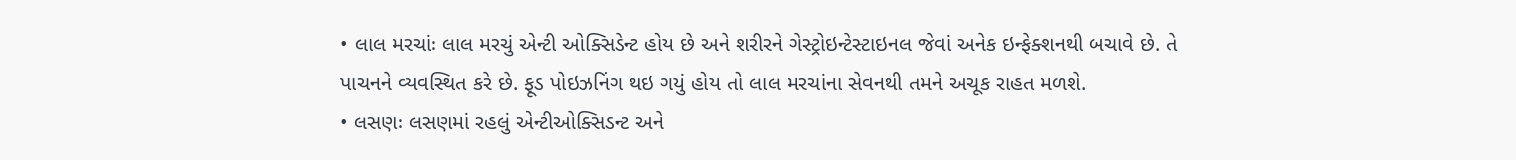• લાલ મરચાંઃ લાલ મરચું એન્ટી ઓક્સિડેન્ટ હોય છે અને શરીરને ગેસ્ટ્રોઇન્ટેસ્ટાઇનલ જેવાં અનેક ઇન્ફેક્શનથી બચાવે છે. તે પાચનને વ્યવસ્થિત કરે છે. ફૂડ પોઇઝનિંગ થઇ ગયું હોય તો લાલ મરચાંના સેવનથી તમને અચૂક રાહત મળશે.
• લસણઃ લસણમાં રહલું એન્ટીઓક્સિડન્ટ અને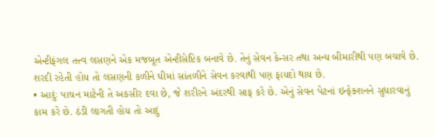એન્ટીફંગલ તત્ત્વ લસણને એક મજબૂત એન્ટીસેપ્ટિક બનાવે છે. તેનું સેવન કેન્સર તથા અન્ય બીમારીથી પણ બચાવે છે. શરદી રહેતી હોય તો લસણની કળીને ઘીમાં સાંતળીને સેવન કરવાથી પણ ફાયદો થાય છે.
• આદુંઃ પાચન માટેની તે અકસીર દવા છે, જે શરીરને અંદરથી સાફ કરે છે. એનું સેવન પેટનાં ઇન્ફેક્શનને સુધારવાનું કામ કરે છે. ઠંડી લાગતી હોય તો આદું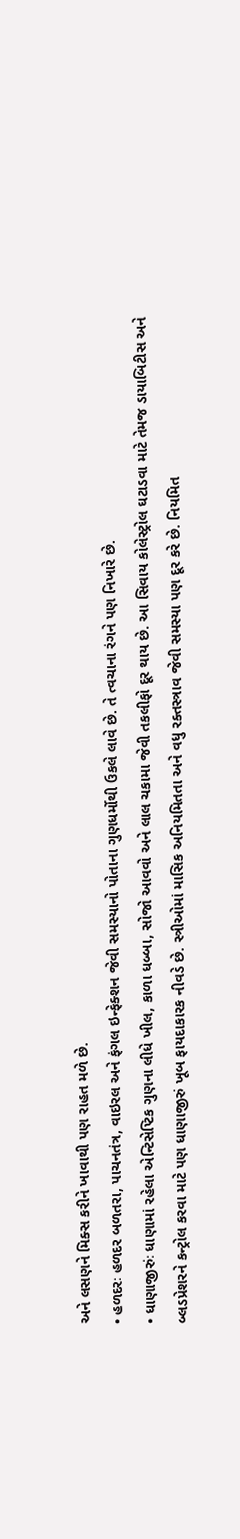અને લસણને મિક્સ કરીને ખાવાથી પણ રાહત મળે છે.
• હળદરઃ હળદર બળતરા, પાચનતંત્ર, વાઇરલ અને ફંગલ ઇન્ફેક્શન જેવી સમસ્યાનો પોતાના ગુણધર્મોથી ઉકલે લાવે છે. તે ત્વચાના રંગને પણ નિખારે છે.
• ધાણાજીરુંઃ ધાણામાં રહેલા એન્ટિસેપ્ટિક ગુણના લીધે ખીલ, કાળા ધબ્બા, સોજો આવવો અને લાલ ચકામા જેવી તકલીફો દૂર થાય છે. આ સિવાય કોલેસ્ટ્રોલ ઘટાડવા માટે તેમજ ડાયાબિટીસ અને બ્લડપ્રેશરને કન્ટ્રોલ કરવા માટે પણ ધાણાજીરું ખૂબ ફાયદાકારક નીવડે છે. સ્ત્રીઓમાં માસિક અનિયમિતતા અને વધુ રક્તસ્ત્રાવ જેવી સમસ્યા પણ દૂર કરે છે. નિયમિત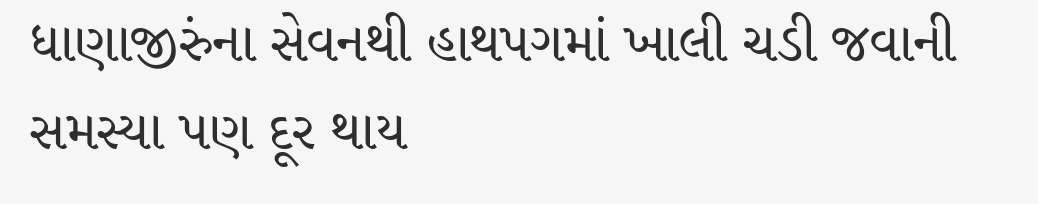ધાણાજીરુંના સેવનથી હાથપગમાં ખાલી ચડી જવાની સમસ્યા પણ દૂર થાય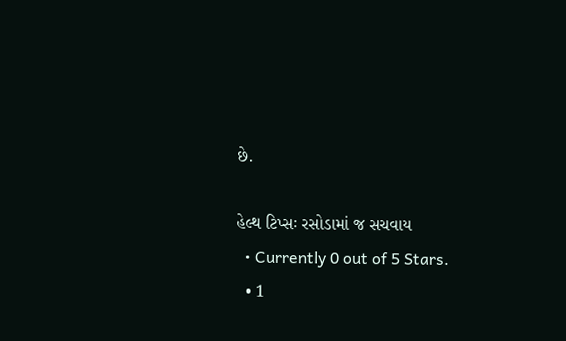છે.

હેલ્થ ટિપ્સઃ રસોડામાં જ સચવાય
  • Currently 0 out of 5 Stars.
  • 1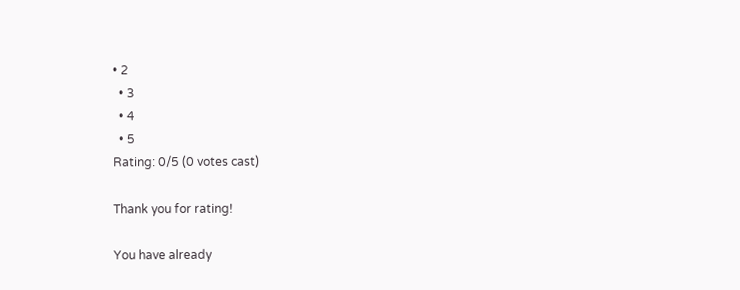• 2
  • 3
  • 4
  • 5
Rating: 0/5 (0 votes cast)

Thank you for rating!

You have already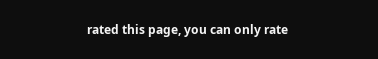rated this page, you can only rate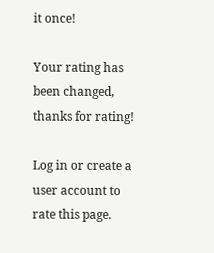it once!

Your rating has been changed, thanks for rating!

Log in or create a user account to rate this page.